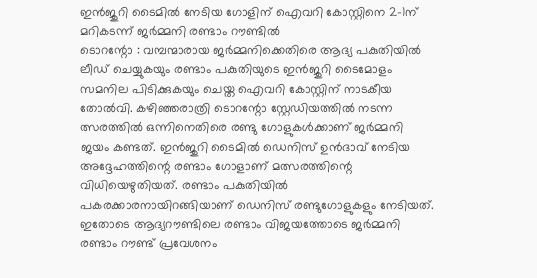ഇൻജുറി ടൈമിൽ നേടിയ ഗോളിന് ഐവറി കോസ്റ്റിനെ 2-1ന് മറികടന്ന് ജർമ്മനി രണ്ടാം റൗണ്ടിൽ
ടൊറന്റോ : വമ്പന്മാരായ ജർമ്മനിക്കെതിരെ ആദ്യ പകുതിയിൽ ലീഡ് ചെയ്യുകയും രണ്ടാം പകുതിയുടെ ഇൻജുറി ടൈമോളം സമനില പിടിക്കുകയും ചെയ്ത ഐവറി കോസ്റ്റിന് നാടകീയ തോൽവി. കഴിഞ്ഞരാത്രി ടൊറന്റോ സ്റ്റേഡിയത്തിൽ നടന്ന ത്സരത്തിൽ ഒന്നിനെതിരെ രണ്ടു ഗോളുകൾക്കാണ് ജർമ്മനി ജയം കണ്ടത്. ഇൻജുറി ടൈമിൽ ഡെനിസ് ഉൻദാവ് നേടിയ അദ്ദേഹത്തിന്റെ രണ്ടാം ഗോളാണ് മത്സരത്തിന്റെ വിധിയെഴുതിയത്. രണ്ടാം പകുതിയിൽ പകരക്കാരനായിറങ്ങിയാണ് ഡെനിസ് രണ്ടുഗോളുകളും നേടിയത്. ഇതോടെ ആദ്യറൗണ്ടിലെ രണ്ടാം വിജയത്തോടെ ജർമ്മനി രണ്ടാം റൗണ്ട് പ്രവേശനം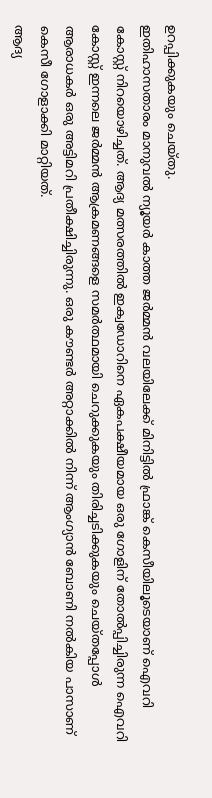ഉറപ്പിക്കുകയും ചെയ്തു.
ഇതിഹാസതാരം മാനുവൽ ന്യൂയർ കാത്ത ജർമ്മൻ വലയിലേക്ക് മിനിട്ടിൽ ഫ്രാങ്ക് കെസീയിലൂടെയാണ് ഐവറി കോസ്റ്റ് നിറയൊഴിച്ചത്. ആദ്യ മത്സരത്തിൽ ഇക്വഡോറിനെ ഏകപക്ഷീയമായ ഒരു ഗോളിന് തോൽപ്പിച്ചിരുന്ന ഐവറി കോസ്റ്റ് ഇന്നലെ ജർമ്മൻ ആക്രമണങ്ങളെ സമർത്ഥമായി ചെറുക്കുകയും തിരിച്ചടിക്കുകയും ചെയ്തപ്പോൾ ആരാധകർ ഒരു അട്ടിമറി പ്രതീക്ഷിച്ചിരുന്നു. ഒരു കൗണ്ടർ അറ്റാക്കിൽ നിന്ന് ആംഗ്യാൻ ബോണി നൽകിയ പാസാണ് കെസീ ഗോളാക്കി മാറ്റിയത്.
ആദ്യ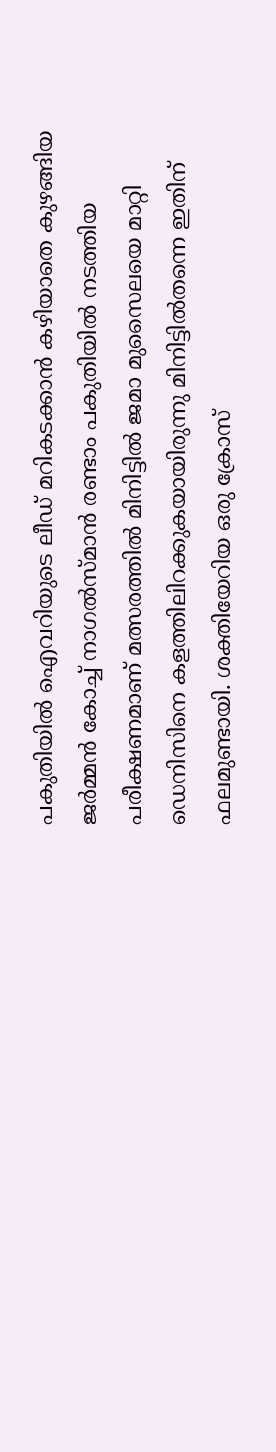പകുതിയിൽ ഐവറിയുടെ ലീഡ് മറികടക്കാൻ കഴിയാതെ കുഴങ്ങിയ ജർമ്മൻ കോച്ച് നാഗൽസ്മാൻ രണ്ടാം പകുതിയിൽ നടത്തിയ പരീക്ഷണമാണ് മത്സരത്തിൽ മിനിട്ടിൽ ജമാ മുസൈലയെ മാറ്റി ഡെനിസിനെ കളത്തിലിറക്കുകയായിരുന്നു മിനിട്ടിൽതന്നെ ഇതിന് ഫലമുണ്ടായി. ശക്തിയേറിയ ഒരു ക്രോസ്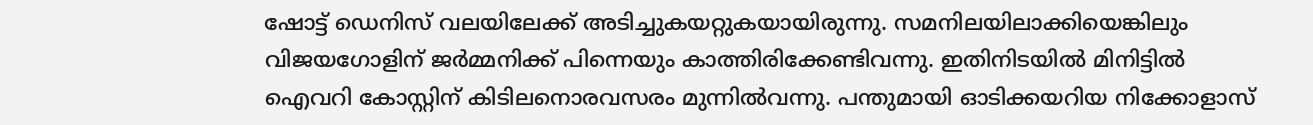ഷോട്ട് ഡെനിസ് വലയിലേക്ക് അടിച്ചുകയറ്റുകയായിരുന്നു. സമനിലയിലാക്കിയെങ്കിലും വിജയഗോളിന് ജർമ്മനിക്ക് പിന്നെയും കാത്തിരിക്കേണ്ടിവന്നു. ഇതിനിടയിൽ മിനിട്ടിൽ ഐവറി കോസ്റ്റിന് കിടിലനൊരവസരം മുന്നിൽവന്നു. പന്തുമായി ഓടിക്കയറിയ നിക്കോളാസ്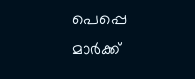പെപ്പെ മാർക്ക്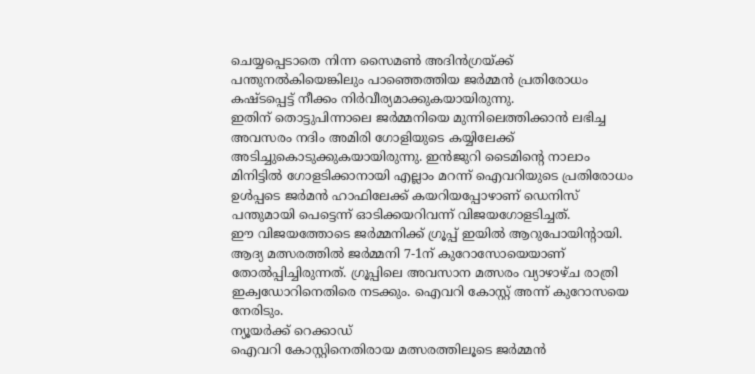ചെയ്യപ്പെടാതെ നിന്ന സൈമൺ അദിൻഗ്രയ്ക്ക് പന്തുനൽകിയെങ്കിലും പാഞ്ഞെത്തിയ ജർമ്മൻ പ്രതിരോധം കഷ്ടപ്പെട്ട് നീക്കം നിർവീര്യമാക്കുകയായിരുന്നു.
ഇതിന് തൊട്ടുപിന്നാലെ ജർമ്മനിയെ മുന്നിലെത്തിക്കാൻ ലഭിച്ച അവസരം നദിം അമിരി ഗോളിയുടെ കയ്യിലേക്ക് അടിച്ചുകൊടുക്കുകയായിരുന്നു. ഇൻജുറി ടൈമിന്റെ നാലാം മിനിട്ടിൽ ഗോളടിക്കാനായി എല്ലാം മറന്ന് ഐവറിയുടെ പ്രതിരോധം ഉൾപ്പടെ ജർമൻ ഹാഫിലേക്ക് കയറിയപ്പോഴാണ് ഡെനിസ് പന്തുമായി പെട്ടെന്ന് ഓടിക്കയറിവന്ന് വിജയഗോളടിച്ചത്.
ഈ വിജയത്തോടെ ജർമ്മനിക്ക് ഗ്രൂപ്പ് ഇയിൽ ആറുപോയിന്റായി. ആദ്യ മത്സരത്തിൽ ജർമ്മനി 7-1ന് കുറോസോയെയാണ് തോൽപ്പിച്ചിരുന്നത്. ഗ്രൂപ്പിലെ അവസാന മത്സരം വ്യാഴാഴ്ച രാത്രി ഇക്വഡോറിനെതിരെ നടക്കും. ഐവറി കോസ്റ്റ് അന്ന് കുറോസയെ നേരിടും.
ന്യൂയർക്ക് റെക്കാഡ്
ഐവറി കോസ്റ്റിനെതിരായ മത്സരത്തിലൂടെ ജർമ്മൻ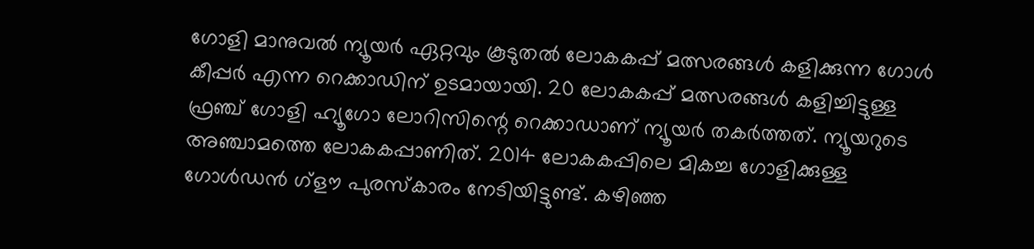ഗോളി മാനുവൽ ന്യൂയർ ഏറ്റവും കൂടുതൽ ലോകകപ്പ് മത്സരങ്ങൾ കളിക്കുന്ന ഗോൾ കീപ്പർ എന്ന റെക്കാഡിന് ഉടമായായി. 20 ലോകകപ്പ് മത്സരങ്ങൾ കളിച്ചിട്ടുള്ള ഫ്രഞ്ച് ഗോളി ഹ്യൂഗോ ലോറിസിന്റെ റെക്കാഡാണ് ന്യൂയർ തകർത്തത്. ന്യൂയറുടെ അഞ്ചാമത്തെ ലോകകപ്പാണിത്. 2014 ലോകകപ്പിലെ മികച്ച ഗോളിക്കുള്ള ഗോൾഡൻ ഗ്ളൗ പുരസ്കാരം നേടിയിട്ടുണ്ട്. കഴിഞ്ഞ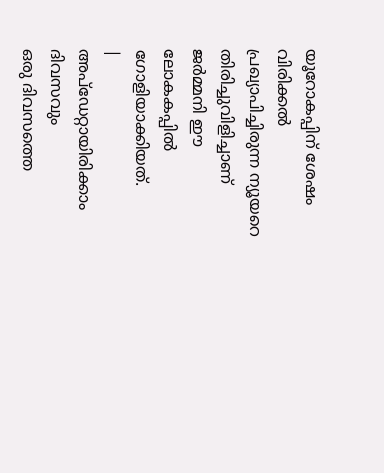യൂറോകപ്പിന് ശേഷം വിരിക്കൽ പ്രഖ്യാപിച്ചിരുന്ന ന്യൂയറെ തിരിച്ചുവിളിച്ചാണ് ജർമ്മനി ഈ ലോകകപ്പിൽ ഗോളിയാക്കിയത്.
|
അപ്ഡേറ്റായിരിക്കാം ദിവസവും
ഒരു ദിവസത്തെ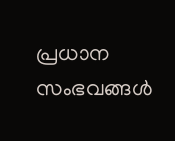പ്രധാന സംഭവങ്ങൾ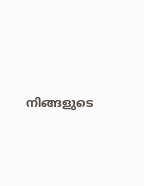നിങ്ങളുടെ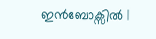ഇൻബോക്സിൽ |